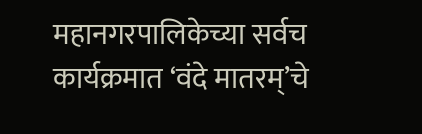महानगरपालिकेच्या सर्वच कार्यक्रमात ‘वंदे मातरम्’चे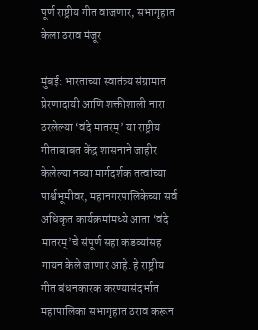पूर्ण राष्ट्रीय गीत वाजणार, सभागृहात केला ठराव मंजूर

मुंबई: भारताच्या स्वातंत्र्य संग्रामात प्रेरणादायी आणि शक्तीशाली नारा ठरलेल्या ‘वंदे मातरम्’ या राष्ट्रीय गीताबाबत केंद्र शासनाने जाहीर केलेल्या नव्या मार्गदर्शक तत्वांच्या पार्श्वभूमीवर, महानगरपालिकेच्या सर्व अधिकृत कार्यक्रमांमध्ये आता ‘वंदे मातरम्’चे संपूर्ण सहा कडव्यांसह गायन केले जाणार आहे. हे राष्ट्रीय गीत बंधनकारक करण्यासंदर्भात महापालिका सभागृहात ठराव करून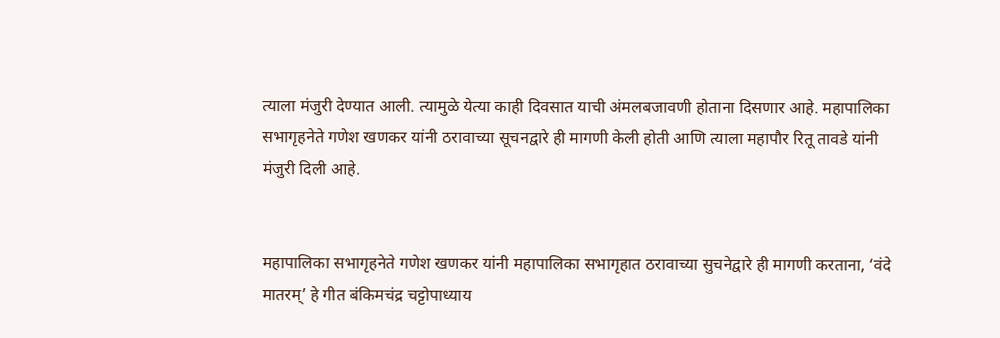त्याला मंजुरी देण्यात आली. त्यामुळे येत्या काही दिवसात याची अंमलबजावणी होताना दिसणार आहे. महापालिका सभागृहनेते गणेश खणकर यांनी ठरावाच्या सूचनद्वारे ही मागणी केली होती आणि त्याला महापौर रितू तावडे यांनी मंजुरी दिली आहे.


महापालिका सभागृहनेते गणेश खणकर यांनी महापालिका सभागृहात ठरावाच्या सुचनेद्वारे ही मागणी करताना, ‘वंदे मातरम्’ हे गीत बंकिमचंद्र चट्टोपाध्याय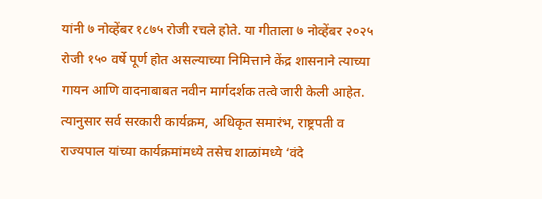यांनी ७ नोव्हेंबर १८७५ रोजी रचले होते. या गीताला ७ नोव्हेंबर २०२५ रोजी १५० वर्षे पूर्ण होत असल्याच्या निमित्ताने केंद्र शासनाने त्याच्या गायन आणि वादनाबाबत नवीन मार्गदर्शक तत्वे जारी केली आहेत. त्यानुसार सर्व सरकारी कार्यक्रम, अधिकृत समारंभ, राष्ट्रपती व राज्यपाल यांच्या कार्यक्रमांमध्ये तसेच शाळांमध्ये ‘वंदे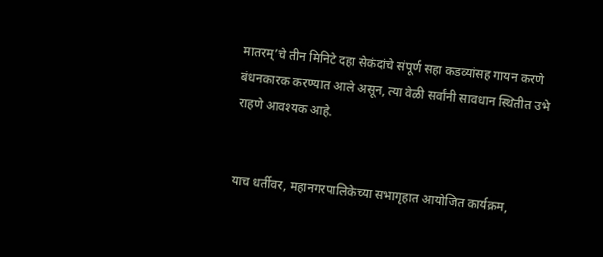मातरम्’चे तीन मिनिटे दहा सेकंदांचे संपूर्ण सहा कडव्यांसह गायन करणे बंधनकारक करण्यात आले असून, त्या वेळी सर्वांनी सावधान स्थितीत उभे राहणे आवश्यक आहे.


याच धर्तीवर, महानगरपालिकेच्या सभागृहात आयोजित कार्यक्रम,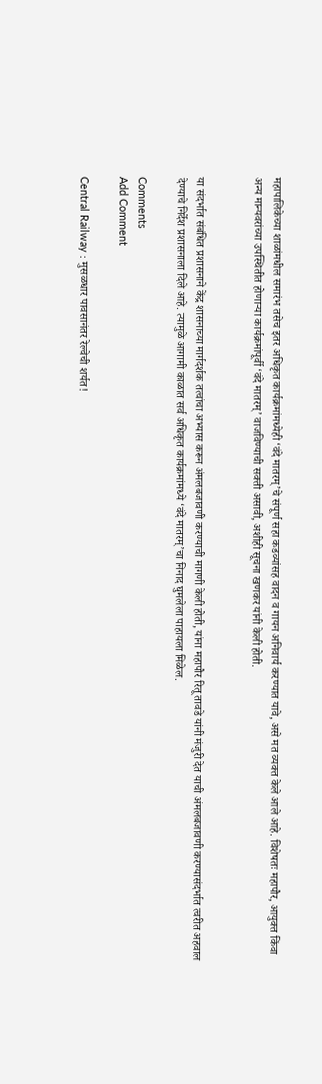महापालिकेच्या शाळांमधील समारंभ तसेच इतर अधिकृत कार्यक्रमांमध्येही ‘वंदे मातरम्’चे संपूर्ण सहा कडव्यांसह वादन व गायन अनिवार्य करण्यात यावे, असे मत व्यक्त केले आले आहे. विशेषतः महापौर, आयुक्त किंवा अन्य मान्यवरांच्या उपस्थितीत होणाऱ्या कार्यक्रमांपूर्वी ‘वंदे मातरम्’ वाजविण्याची सक्ती असावी, अशीही सूचना खणकर यांनी केली होती.


या संदर्भात संबंधित प्रशासनाने केंद्र शासनाच्या मार्गदर्शक तत्वांचा अभ्यास करून अंमलबजावणी करण्याची मागणी केली होती, यांना महापौर रितू तावडे यांनी मंजुरी देत याची अंमलबजावणी करण्यासंदर्भात त्वरीत अहवाल देण्याचे निर्देश प्रशासनाला दिले आहे. त्यामुळे आगामी काळात सर्व अधिकृत कार्यक्रमांमध्ये ‘वंदे मातरम्’चा निनाद घुमलेला पाहायला मिळेल.

Comments
Add Comment

Central Railway : मुसळधार पावसानंतर रेल्वेची शर्यत!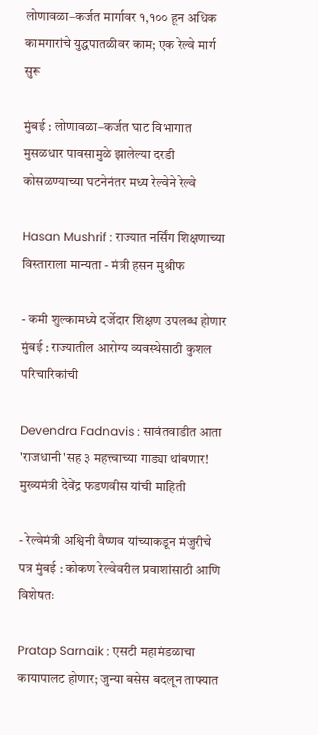लोणावळा–कर्जत मार्गावर १,१०० हून अधिक कामगारांचे युद्धपातळीवर काम; एक रेल्वे मार्ग सुरू

मुंबई : लोणावळा–कर्जत घाट विभागात मुसळधार पावसामुळे झालेल्या दरडी कोसळण्याच्या घटनेनंतर मध्य रेल्वेने रेल्वे

Hasan Mushrif : राज्यात नर्सिंग शिक्षणाच्या विस्ताराला मान्यता - मंत्री हसन मुश्रीफ

- कमी शुल्कामध्ये दर्जेदार शिक्षण उपलब्ध होणार मुंबई : राज्यातील आरोग्य व्यवस्थेसाठी कुशल परिचारिकांची

Devendra Fadnavis : सावंतवाडीत आता 'राजधानी'सह ३ महत्त्वाच्या गाड्या थांबणार! मुख्यमंत्री देवेंद्र फडणवीस यांची माहिती

- रेल्वेमंत्री अश्विनी वैष्णव यांच्याकडून मंजुरीचे पत्र मुंबई : कोकण रेल्वेवरील प्रवाशांसाठी आणि विशेषतः

Pratap Sarnaik : एसटी महामंडळाचा कायापालट होणार; जुन्या बसेस बदलून ताफ्यात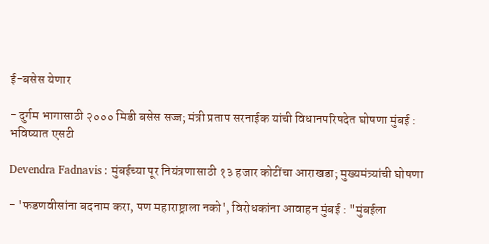ई-बसेस येणार

- दुर्गम भागासाठी २००० मिडी बसेस सज्ज; मंत्री प्रताप सरनाईक यांची विधानपरिषदेत घोषणा मुंबई : भविष्यात एसटी

Devendra Fadnavis : मुंबईच्या पूर नियंत्रणासाठी १३ हजार कोटींचा आराखडा; मुख्यमंत्र्यांची घोषणा

- 'फडणवीसांना बदनाम करा, पण महाराष्ट्राला नको', विरोधकांना आवाहन मुंबई : "मुंबईला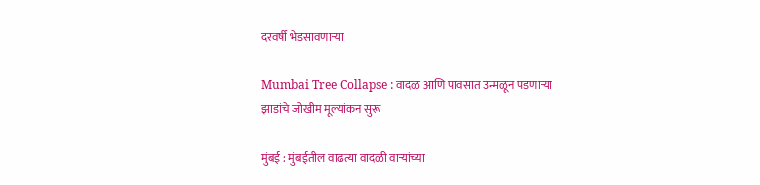दरवर्षी भेडसावणाऱ्या

Mumbai Tree Collapse : वादळ आणि पावसात उन्मळून पडणाऱ्या झाडांचे जोखीम मूल्यांकन सुरू

मुंबई : मुंबईतील वाढत्या वादळी वाऱ्यांच्या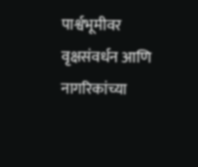पार्श्वभूमीवर वृक्षसंवर्धन आणि नागरिकांच्या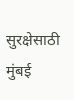सुरक्षेसाठी मुंबई